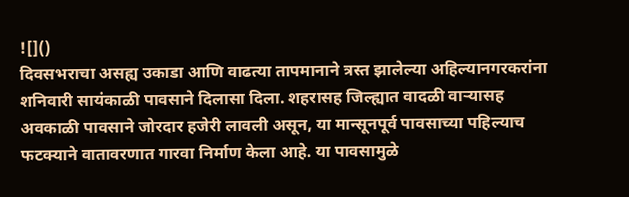![]()
दिवसभराचा असह्य उकाडा आणि वाढत्या तापमानाने त्रस्त झालेल्या अहिल्यानगरकरांना शनिवारी सायंकाळी पावसाने दिलासा दिला. शहरासह जिल्ह्यात वादळी वाऱ्यासह अवकाळी पावसाने जोरदार हजेरी लावली असून, या मान्सूनपूर्व पावसाच्या पहिल्याच फटक्याने वातावरणात गारवा निर्माण केला आहे. या पावसामुळे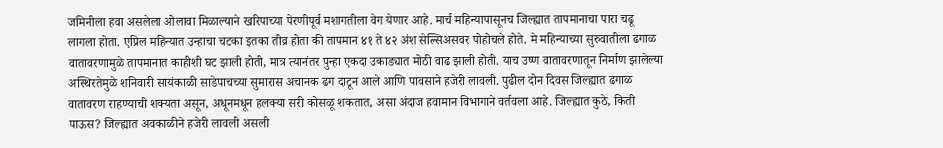जमिनीला हवा असलेला ओलावा मिळाल्याने खरिपाच्या पेरणीपूर्व मशागतीला वेग येणार आहे. मार्च महिन्यापासूनच जिल्ह्यात तापमानाचा पारा चढू लागला होता. एप्रिल महिन्यात उन्हाचा चटका इतका तीव्र होता की तापमान ४१ ते ४२ अंश सेल्सिअसवर पोहोचले होते. मे महिन्याच्या सुरुवातीला ढगाळ वातावरणामुळे तापमानात काहीशी घट झाली होती, मात्र त्यानंतर पुन्हा एकदा उकाड्यात मोठी वाढ झाली होती. याच उष्ण वातावरणातून निर्माण झालेल्या अस्थिरतेमुळे शनिवारी सायंकाळी साडेपाचच्या सुमारास अचानक ढग दाटून आले आणि पावसाने हजेरी लावली. पुढील दोन दिवस जिल्ह्यात ढगाळ वातावरण राहण्याची शक्यता असून, अधूनमधून हलक्या सरी कोसळू शकतात, असा अंदाज हवामान विभागाने वर्तवला आहे. जिल्ह्यात कुठे, किती पाऊस? जिल्ह्यात अवकाळीने हजेरी लावली असली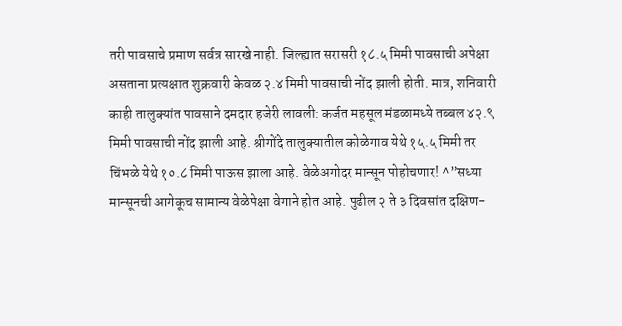तरी पावसाचे प्रमाण सर्वत्र सारखे नाही. जिल्ह्यात सरासरी १८.५ मिमी पावसाची अपेक्षा असताना प्रत्यक्षात शुक्रवारी केवळ २.४ मिमी पावसाची नोंद झाली होती. मात्र, शनिवारी काही तालुक्यांत पावसाने दमदार हजेरी लावली: कर्जत महसूल मंडळामध्ये तब्बल ४२.९ मिमी पावसाची नोंद झाली आहे. श्रीगोंदे तालुक्यातील कोळेगाव येथे १५.५ मिमी तर चिंभळे येथे १०.८ मिमी पाऊस झाला आहे. वेळेअगोदर मान्सून पोहोचणार! ^”सध्या मान्सूनची आगेकूच सामान्य वेळेपेक्षा वेगाने होत आहे. पुढील २ ते ३ दिवसांत दक्षिण-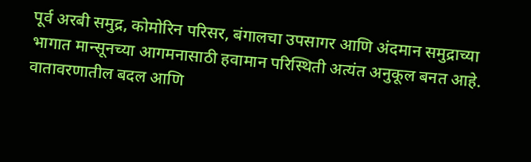पूर्व अरबी समुद्र, कोमोरिन परिसर, बंगालचा उपसागर आणि अंदमान समुद्राच्या भागात मान्सूनच्या आगमनासाठी हवामान परिस्थिती अत्यंत अनुकूल बनत आहे. वातावरणातील बदल आणि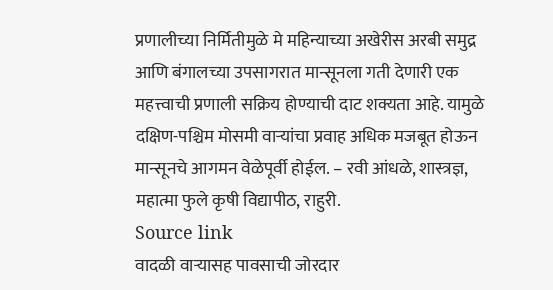प्रणालीच्या निर्मितीमुळे मे महिन्याच्या अखेरीस अरबी समुद्र आणि बंगालच्या उपसागरात मान्सूनला गती देणारी एक महत्त्वाची प्रणाली सक्रिय होण्याची दाट शक्यता आहे. यामुळे दक्षिण-पश्चिम मोसमी वाऱ्यांचा प्रवाह अधिक मजबूत होऊन मान्सूनचे आगमन वेळेपूर्वी होईल. – रवी आंधळे, शास्त्रज्ञ, महात्मा फुले कृषी विद्यापीठ, राहुरी.
Source link
वादळी वाऱ्यासह पावसाची जोरदार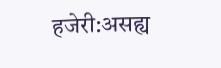हजेरी:असह्य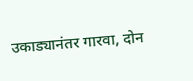उकाड्यानंतर गारवा, दोन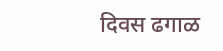दिवस ढगाळ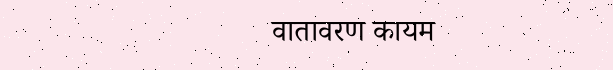वातावरण कायम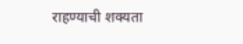राहण्याची शक्यता